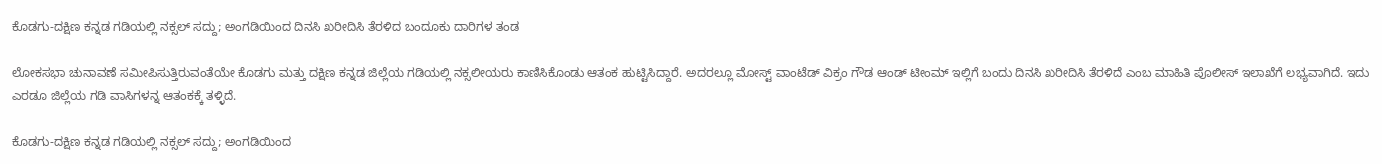ಕೊಡಗು-ದಕ್ಷಿಣ ಕನ್ನಡ ಗಡಿಯಲ್ಲಿ ನಕ್ಸಲ್ ಸದ್ದು; ಅಂಗಡಿಯಿಂದ ದಿನಸಿ ಖರೀದಿಸಿ ತೆರಳಿದ ಬಂದೂಕು ದಾರಿಗಳ ತಂಡ

ಲೋಕಸಭಾ ಚುನಾವಣೆ ಸಮೀಪಿಸುತ್ತಿರುವಂತೆಯೇ ಕೊಡಗು ಮತ್ತು ದಕ್ಷಿಣ ಕನ್ನಡ ಜಿಲ್ಲೆಯ ಗಡಿಯಲ್ಲಿ ನಕ್ಸಲೀಯರು ಕಾಣಿಸಿಕೊಂಡು ಆತಂಕ ಹುಟ್ಟಿಸಿದ್ದಾರೆ. ಅದರಲ್ಲೂ ಮೋಸ್ಟ್ ವಾಂಟೆಡ್ ವಿಕ್ರಂ ಗೌಡ ಆಂಡ್ ಟೀಂಮ್ ಇಲ್ಲಿಗೆ ಬಂದು ದಿನಸಿ ಖರೀದಿಸಿ ತೆರಳಿದೆ ಎಂಬ ಮಾಹಿತಿ ಪೊಲೀಸ್ ಇಲಾಖೆಗೆ ಲಭ್ಯವಾಗಿದೆ. ಇದು ಎರಡೂ ಜಿಲ್ಲೆಯ ಗಡಿ ವಾಸಿಗಳನ್ನ ಆತಂಕಕ್ಕೆ ತಳ್ಳಿದೆ.

ಕೊಡಗು-ದಕ್ಷಿಣ ಕನ್ನಡ ಗಡಿಯಲ್ಲಿ ನಕ್ಸಲ್ ಸದ್ದು; ಅಂಗಡಿಯಿಂದ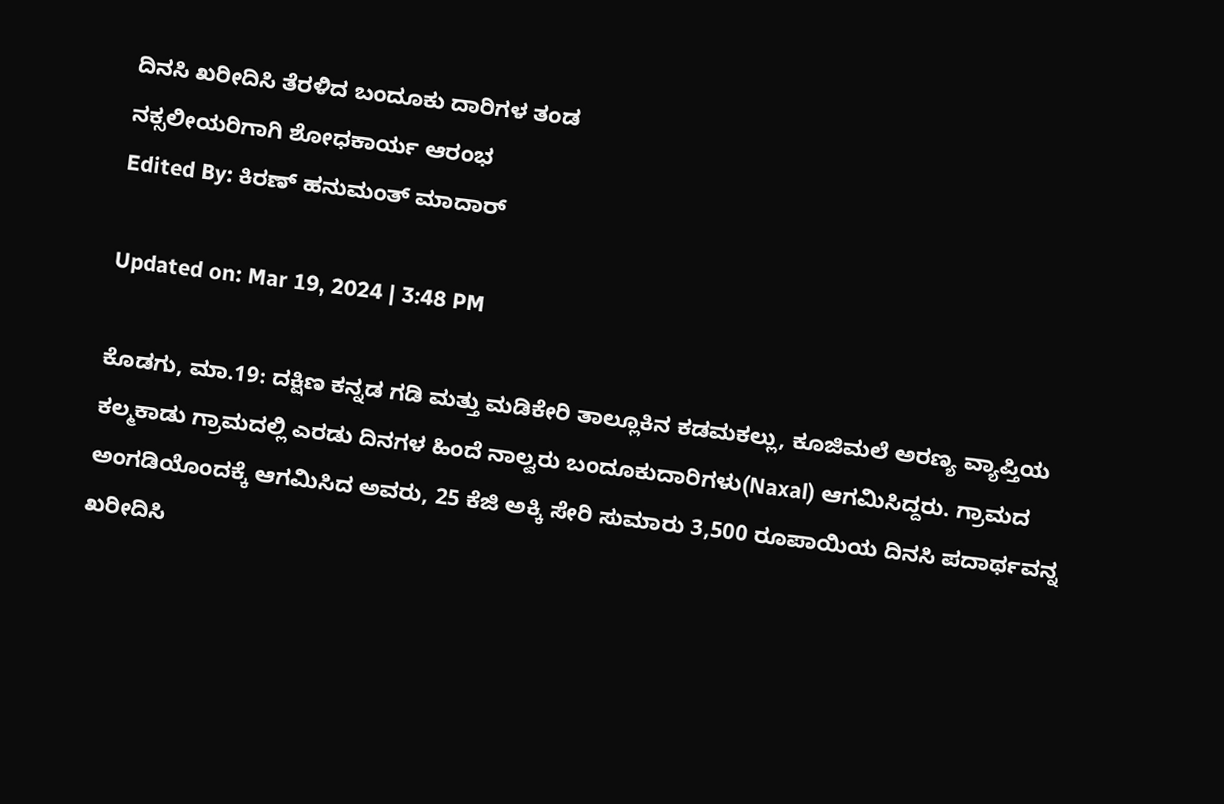ದಿನಸಿ ಖರೀದಿಸಿ ತೆರಳಿದ ಬಂದೂಕು ದಾರಿಗಳ ತಂಡ
ನಕ್ಸಲೀಯರಿಗಾಗಿ ಶೋಧಕಾರ್ಯ ಆರಂಭ
Edited By: ಕಿರಣ್ ಹನುಮಂತ್ ಮಾದಾರ್

Updated on: Mar 19, 2024 | 3:48 PM

ಕೊಡಗು, ಮಾ.19: ದಕ್ಷಿಣ ಕನ್ನಡ ಗಡಿ ಮತ್ತು ಮಡಿಕೇರಿ ತಾಲ್ಲೂಕಿನ ಕಡಮಕಲ್ಲು, ಕೂಜಿಮಲೆ ಅರಣ್ಯ ವ್ಯಾಪ್ತಿಯ ಕಲ್ಮಕಾಡು ಗ್ರಾಮದಲ್ಲಿ ಎರಡು ದಿನಗಳ ಹಿಂದೆ ನಾಲ್ವರು ಬಂದೂಕುದಾರಿಗಳು(Naxal) ಆಗಮಿಸಿದ್ದರು. ಗ್ರಾಮದ ಅಂಗಡಿಯೊಂದಕ್ಕೆ ಆಗಮಿಸಿದ ಅವರು, 25 ಕೆಜಿ ಅಕ್ಕಿ ಸೇರಿ ಸುಮಾರು 3,500 ರೂಪಾಯಿಯ ದಿನಸಿ ಪದಾರ್ಥವನ್ನ ಖರೀದಿಸಿ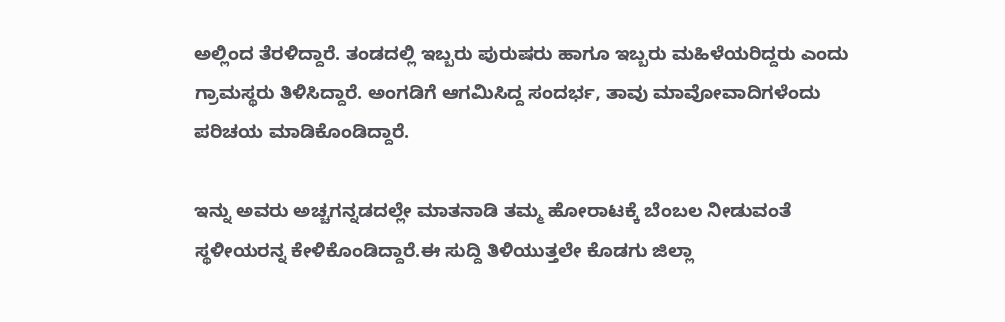ಅಲ್ಲಿಂದ ತೆರಳಿದ್ದಾರೆ. ತಂಡದಲ್ಲಿ ಇಬ್ಬರು ಪುರುಷರು ಹಾಗೂ ಇಬ್ಬರು ಮಹಿಳೆಯರಿದ್ದರು ಎಂದು ಗ್ರಾಮಸ್ಥರು ತಿಳಿಸಿದ್ದಾರೆ. ಅಂಗಡಿಗೆ ಆಗಮಿಸಿದ್ದ ಸಂದರ್ಭ, ತಾವು ಮಾವೋವಾದಿಗಳೆಂದು ಪರಿಚಯ ಮಾಡಿಕೊಂಡಿದ್ದಾರೆ.

ಇನ್ನು ಅವರು ಅಚ್ಚಗನ್ನಡದಲ್ಲೇ ಮಾತನಾಡಿ ತಮ್ಮ ಹೋರಾಟಕ್ಕೆ ಬೆಂಬಲ ನೀಡುವಂತೆ ಸ್ಥಳೀಯರನ್ನ ಕೇಳಿಕೊಂಡಿದ್ದಾರೆ.ಈ ಸುದ್ದಿ ತಿಳಿಯುತ್ತಲೇ ಕೊಡಗು ಜಿಲ್ಲಾ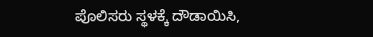ಪೊಲಿಸರು ಸ್ಥಳಕ್ಕೆ ದೌಡಾಯಿಸಿ,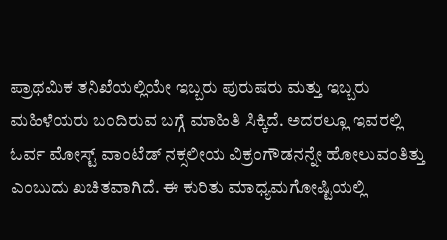ಪ್ರಾಥಮಿಕ ತನಿಖೆಯಲ್ಲಿಯೇ ಇಬ್ಬರು ಪುರುಷರು ಮತ್ತು ಇಬ್ಬರು ಮಹಿಳೆಯರು ಬಂದಿರುವ ಬಗ್ಗೆ ಮಾಹಿತಿ ಸಿಕ್ಕಿದೆ. ಅದರಲ್ಲೂ ಇವರಲ್ಲಿ ಓರ್ವ ಮೋಸ್ಟ್ ವಾಂಟೆಡ್ ನಕ್ಸಲೀಯ ವಿಕ್ರಂಗೌಡನನ್ನೇ ಹೋಲುವಂತಿತ್ತು ಎಂಬುದು ಖಚಿತವಾಗಿದೆ. ಈ ಕುರಿತು ಮಾಧ್ಯಮಗೋಷ್ಟಿಯಲ್ಲಿ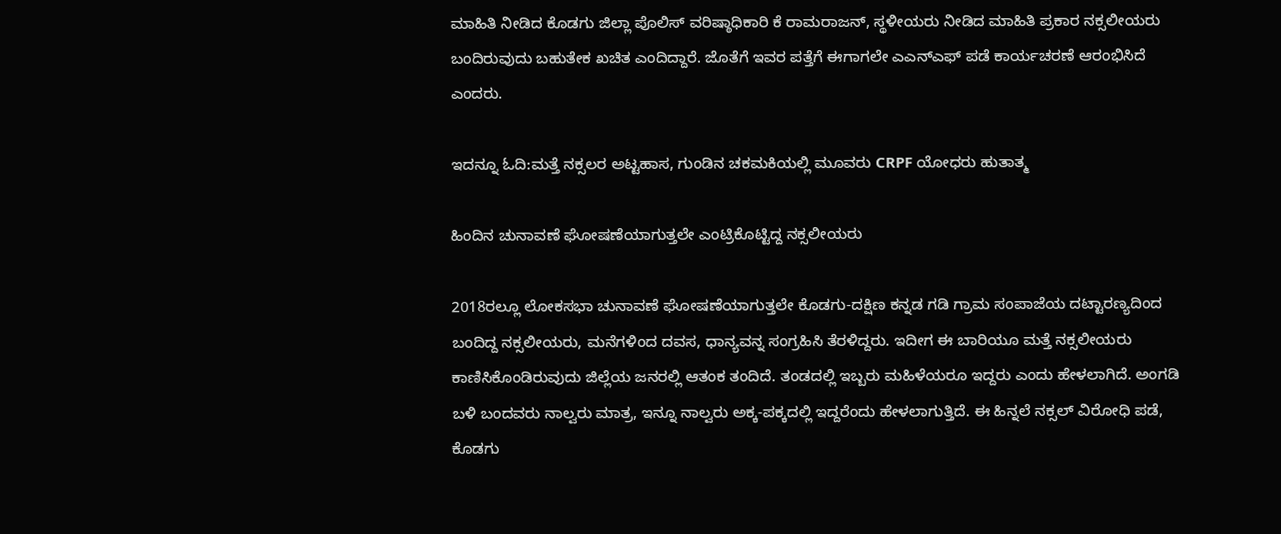ಮಾಹಿತಿ ನೀಡಿದ ಕೊಡಗು ಜಿಲ್ಲಾ ಪೊಲಿಸ್ ವರಿಷ್ಠಾಧಿಕಾರಿ ಕೆ ರಾಮರಾಜನ್, ಸ್ಥಳೀಯರು ನೀಡಿದ ಮಾಹಿತಿ ಪ್ರಕಾರ ನಕ್ಸಲೀಯರು ಬಂದಿರುವುದು ಬಹುತೇಕ ಖಚಿತ ಎಂದಿದ್ದಾರೆ. ಜೊತೆಗೆ ಇವರ ಪತ್ತೆಗೆ ಈಗಾಗಲೇ ಎಎನ್ಎಫ್ ಪಡೆ ಕಾರ್ಯಚರಣೆ ಆರಂಭಿಸಿದೆ ಎಂದರು.

ಇದನ್ನೂ ಓದಿ:ಮತ್ತೆ ನಕ್ಸಲರ ಅಟ್ಟಹಾಸ, ಗುಂಡಿನ ಚಕಮಕಿಯಲ್ಲಿ ಮೂವರು CRPF ಯೋಧರು ಹುತಾತ್ಮ

ಹಿಂದಿನ ಚುನಾವಣೆ ಘೋಷಣೆಯಾಗುತ್ತಲೇ ಎಂಟ್ರಿಕೊಟ್ಟಿದ್ದ ನಕ್ಸಲೀಯರು

2018ರಲ್ಲೂ ಲೋಕಸಭಾ ಚುನಾವಣೆ ಘೋಷಣೆಯಾಗುತ್ತಲೇ ಕೊಡಗು-ದಕ್ಷಿಣ ಕನ್ನಡ ಗಡಿ ಗ್ರಾಮ ಸಂಪಾಜೆಯ ದಟ್ಟಾರಣ್ಯದಿಂದ ಬಂದಿದ್ದ ನಕ್ಸಲೀಯರು, ಮನೆಗಳಿಂದ ದವಸ, ಧಾನ್ಯವನ್ನ ಸಂಗ್ರಹಿಸಿ ತೆರಳಿದ್ದರು. ಇದೀಗ ಈ ಬಾರಿಯೂ ಮತ್ತೆ ನಕ್ಸಲೀಯರು ಕಾಣಿಸಿಕೊಂಡಿರುವುದು ಜಿಲ್ಲೆಯ ಜನರಲ್ಲಿ ಆತಂಕ ತಂದಿದೆ. ತಂಡದಲ್ಲಿ ಇಬ್ಬರು ಮಹಿಳೆಯರೂ ಇದ್ದರು ಎಂದು ಹೇಳಲಾಗಿದೆ. ಅಂಗಡಿ ಬಳಿ ಬಂದವರು ನಾಲ್ವರು ಮಾತ್ರ, ಇನ್ನೂ ನಾಲ್ವರು ಅಕ್ಕ-ಪಕ್ಕದಲ್ಲಿ ಇದ್ದರೆಂದು ಹೇಳಲಾಗುತ್ತಿದೆ. ಈ ಹಿನ್ನಲೆ ನಕ್ಸಲ್ ವಿರೋಧಿ ಪಡೆ, ಕೊಡಗು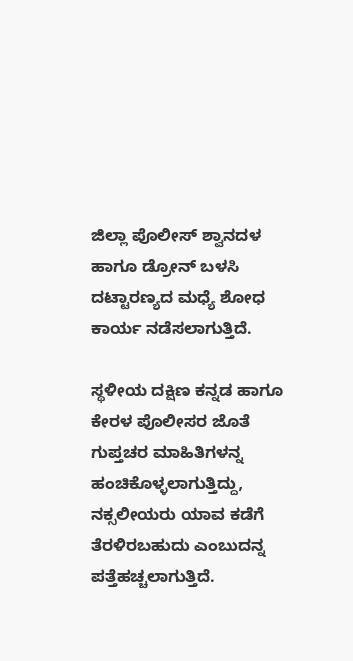ಜಿಲ್ಲಾ ಪೊಲೀಸ್ ಶ್ವಾನದಳ ಹಾಗೂ ಡ್ರೋನ್ ಬಳಸಿ ದಟ್ಟಾರಣ್ಯದ ಮಧ್ಯೆ ಶೋಧ ಕಾರ್ಯ ನಡೆಸಲಾಗುತ್ತಿದೆ.

ಸ್ಥಳೀಯ ದಕ್ಷಿಣ ಕನ್ನಡ ಹಾಗೂ ಕೇರಳ ಪೊಲೀಸರ ಜೊತೆ ಗುಪ್ತಚರ ಮಾಹಿತಿಗಳನ್ನ ಹಂಚಿಕೊಳ್ಳಲಾಗುತ್ತಿದ್ದು, ನಕ್ಸಲೀಯರು ಯಾವ ಕಡೆಗೆ ತೆರಳಿರಬಹುದು ಎಂಬುದನ್ನ ಪತ್ತೆಹಚ್ಚಲಾಗುತ್ತಿದೆ.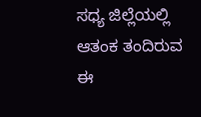ಸಧ್ಯ ಜಿಲ್ಲೆಯಲ್ಲಿ ಆತಂಕ ತಂದಿರುವ ಈ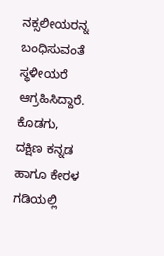ನಕ್ಸಲೀಯರನ್ನ ಬಂಧಿಸುವಂತೆ ಸ್ಥಳೀಯರೆ ಆಗ್ರಹಿಸಿದ್ದಾರೆ. ಕೊಡಗು, ದಕ್ಷಿಣ ಕನ್ನಡ ಹಾಗೂ ಕೇರಳ ಗಡಿಯಲ್ಲಿ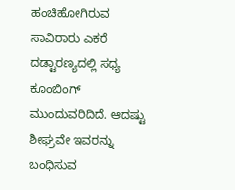ಹಂಚಿಹೋಗಿರುವ ಸಾವಿರಾರು ಎಕರೆ ದಡ್ಟಾರಣ್ಯದಲ್ಲಿ ಸಧ್ಯ ಕೂಂಬಿಂಗ್ ಮುಂದುವರಿದಿದೆ. ಆದಷ್ಟು ಶೀಘ್ರವೇ ಇವರನ್ನು ಬಂಧಿಸುವ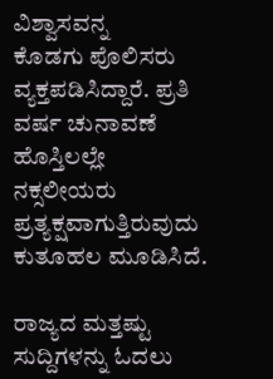ವಿಶ್ವಾಸವನ್ನ
ಕೊಡಗು ಪೊಲಿಸರು ವ್ಯಕ್ತಪಡಿಸಿದ್ದಾರೆ. ಪ್ರತಿ ವರ್ಷ ಚುನಾವಣೆ ಹೊಸ್ತಿಲಲ್ಲೇ ನಕ್ಸಲೀಯರು ಪ್ರತ್ಯಕ್ಷವಾಗುತ್ತಿರುವುದು ಕುತೂಹಲ ಮೂಡಿಸಿದೆ.

ರಾಜ್ಯದ ಮತ್ತಷ್ಟು ಸುದ್ದಿಗಳನ್ನು ಓದಲು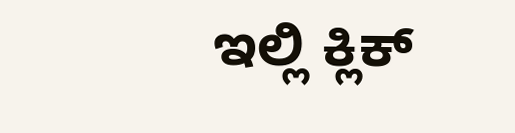ಇಲ್ಲಿ ಕ್ಲಿಕ್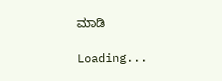ಮಾಡಿ

Loading...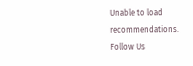Unable to load recommendations.
Follow Us